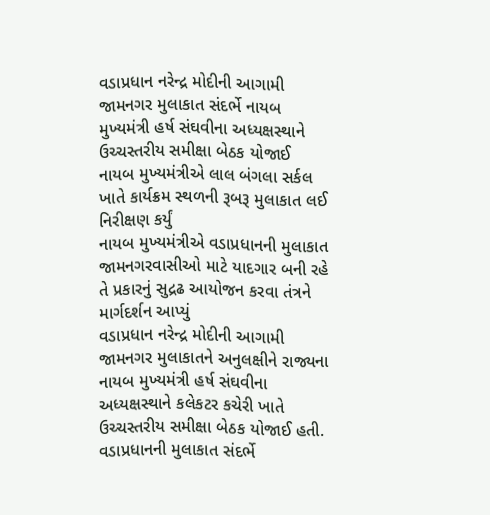વડાપ્રધાન નરેન્દ્ર મોદીની આગામી જામનગર મુલાકાત સંદર્ભે નાયબ મુખ્યમંત્રી હર્ષ સંઘવીના અધ્યક્ષસ્થાને ઉચ્ચસ્તરીય સમીક્ષા બેઠક યોજાઈ
નાયબ મુખ્યમંત્રીએ લાલ બંગલા સર્કલ ખાતે કાર્યક્રમ સ્થળની રૂબરૂ મુલાકાત લઈ નિરીક્ષણ કર્યું
નાયબ મુખ્યમંત્રીએ વડાપ્રધાનની મુલાકાત જામનગરવાસીઓ માટે યાદગાર બની રહે તે પ્રકારનું સુદ્રઢ આયોજન કરવા તંત્રને માર્ગદર્શન આપ્યું
વડાપ્રધાન નરેન્દ્ર મોદીની આગામી જામનગર મુલાકાતને અનુલક્ષીને રાજ્યના નાયબ મુખ્યમંત્રી હર્ષ સંઘવીના અધ્યક્ષસ્થાને કલેકટર કચેરી ખાતે ઉચ્ચસ્તરીય સમીક્ષા બેઠક યોજાઈ હતી. વડાપ્રધાનની મુલાકાત સંદર્ભે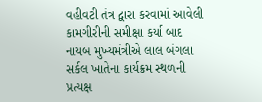વહીવટી તંત્ર દ્વારા કરવામાં આવેલી કામગીરીની સમીક્ષા કર્યા બાદ નાયબ મુખ્યમંત્રીએ લાલ બંગલા સર્કલ ખાતેના કાર્યક્રમ સ્થળની પ્રત્યક્ષ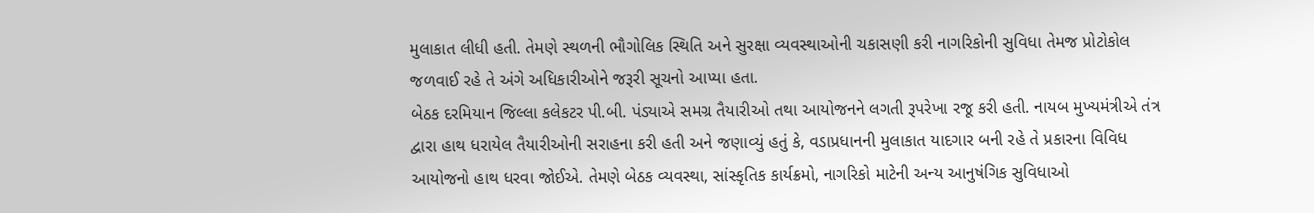મુલાકાત લીધી હતી. તેમણે સ્થળની ભૌગોલિક સ્થિતિ અને સુરક્ષા વ્યવસ્થાઓની ચકાસણી કરી નાગરિકોની સુવિધા તેમજ પ્રોટોકોલ જળવાઈ રહે તે અંગે અધિકારીઓને જરૂરી સૂચનો આપ્યા હતા.
બેઠક દરમિયાન જિલ્લા કલેકટર પી.બી. પંડ્યાએ સમગ્ર તૈયારીઓ તથા આયોજનને લગતી રૂપરેખા રજૂ કરી હતી. નાયબ મુખ્યમંત્રીએ તંત્ર દ્વારા હાથ ધરાયેલ તૈયારીઓની સરાહના કરી હતી અને જણાવ્યું હતું કે, વડાપ્રધાનની મુલાકાત યાદગાર બની રહે તે પ્રકારના વિવિધ આયોજનો હાથ ધરવા જોઈએ. તેમણે બેઠક વ્યવસ્થા, સાંસ્કૃતિક કાર્યક્રમો, નાગરિકો માટેની અન્ય આનુષંગિક સુવિધાઓ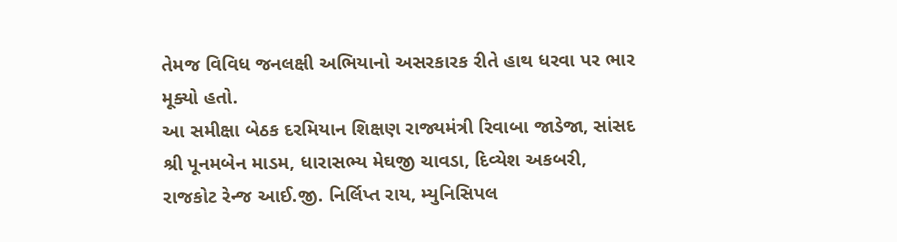તેમજ વિવિધ જનલક્ષી અભિયાનો અસરકારક રીતે હાથ ધરવા પર ભાર મૂક્યો હતો.
આ સમીક્ષા બેઠક દરમિયાન શિક્ષણ રાજ્યમંત્રી રિવાબા જાડેજા, સાંસદ શ્રી પૂનમબેન માડમ, ધારાસભ્ય મેઘજી ચાવડા, દિવ્યેશ અકબરી, રાજકોટ રેન્જ આઈ.જી. નિર્લિપ્ત રાય, મ્યુનિસિપલ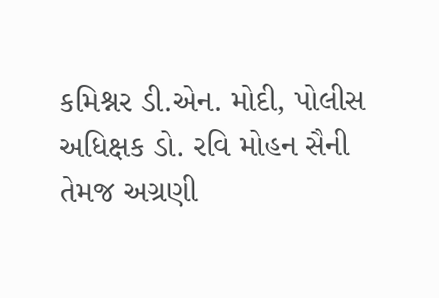કમિશ્નર ડી.એન. મોદી, પોલીસ અધિક્ષક ડો. રવિ મોહન સૈની તેમજ અગ્રણી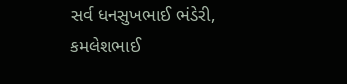સર્વ ધનસુખભાઈ ભંડેરી, કમલેશભાઈ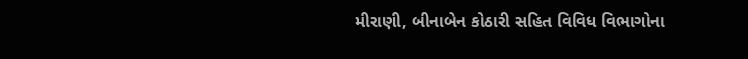મીરાણી, બીનાબેન કોઠારી સહિત વિવિધ વિભાગોના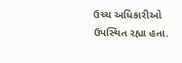ઉચ્ચ અધિકારીઓ ઉપસ્થિત રહ્યા હતા.